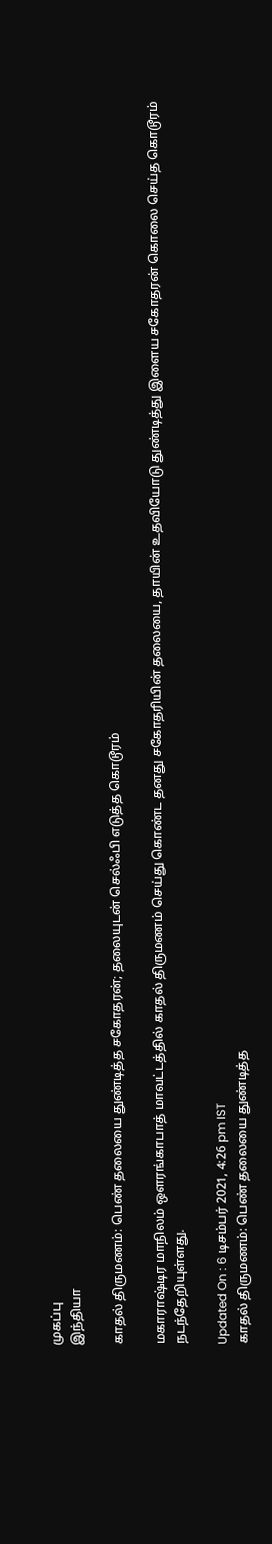முகப்பு
இந்தியா

காதல் திருமணம்: பெண் தலையை துண்டித்த சகோதரன்; தலையுடன் செல்ஃபி எடுத்த கொடூரம்

மகாராஷ்டிர மாநிலம் ஔரங்காபாத் மாவட்டத்தில் காதல் திருமணம் செய்து கொண்ட தனது சகோதரியின் தலையை, தாயின் உதவியோடு துண்டித்து இளைய சகோதரன் கொலை செய்த கொடூரம் நடந்தேறியுள்ளது.

Updated On : 6 டிசம்பர் 2021, 4:26 pm IST
காதல் திருமணம்: பெண் தலையை துண்டித்த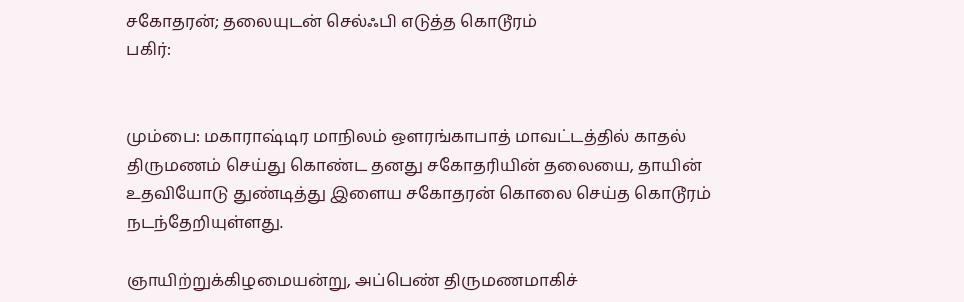சகோதரன்; தலையுடன் செல்ஃபி எடுத்த கொடூரம்
பகிர்:


மும்பை: மகாராஷ்டிர மாநிலம் ஔரங்காபாத் மாவட்டத்தில் காதல் திருமணம் செய்து கொண்ட தனது சகோதரியின் தலையை, தாயின் உதவியோடு துண்டித்து இளைய சகோதரன் கொலை செய்த கொடூரம் நடந்தேறியுள்ளது.

ஞாயிற்றுக்கிழமையன்று, அப்பெண் திருமணமாகிச்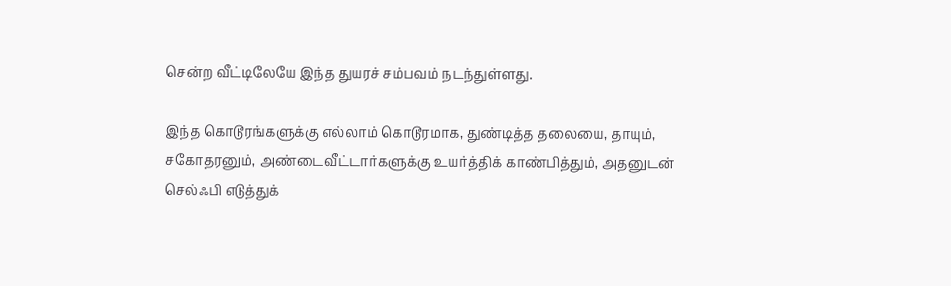சென்ற வீட்டிலேயே இந்த துயரச் சம்பவம் நடந்துள்ளது.

இந்த கொடூரங்களுக்கு எல்லாம் கொடூரமாக, துண்டித்த தலையை, தாயும், சகோதரனும், அண்டைவீட்டார்களுக்கு உயர்த்திக் காண்பித்தும், அதனுடன் செல்ஃபி எடுத்துக்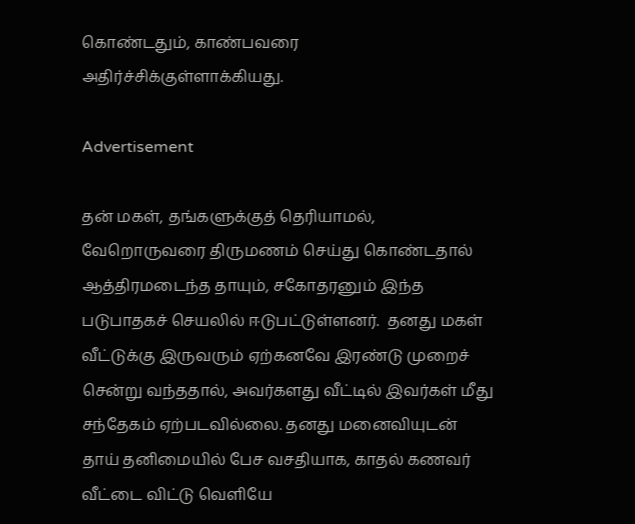கொண்டதும், காண்பவரை அதிர்ச்சிக்குள்ளாக்கியது.

Advertisement

தன் மகள், தங்களுக்குத் தெரியாமல், வேறொருவரை திருமணம் செய்து கொண்டதால் ஆத்திரமடைந்த தாயும், சகோதரனும் இந்த படுபாதகச் செயலில் ஈடுபட்டுள்ளனர்.  தனது மகள் வீட்டுக்கு இருவரும் ஏற்கனவே இரண்டு முறைச் சென்று வந்ததால், அவர்களது வீட்டில் இவர்கள் மீது சந்தேகம் ஏற்படவில்லை. தனது மனைவியுடன் தாய் தனிமையில் பேச வசதியாக, காதல் கணவர் வீட்டை விட்டு வெளியே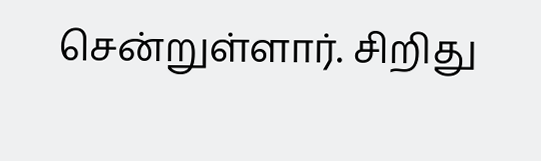சென்றுள்ளார். சிறிது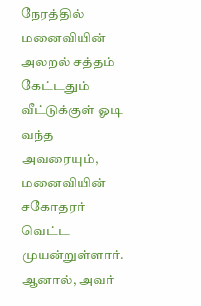நேரத்தில் மனைவியின் அலறல் சத்தம் கேட்டதும் வீட்டுக்குள் ஓடி வந்த அவரையும், மனைவியின் சகோதரர் வெட்ட முயன்றுள்ளார். ஆனால், அவர்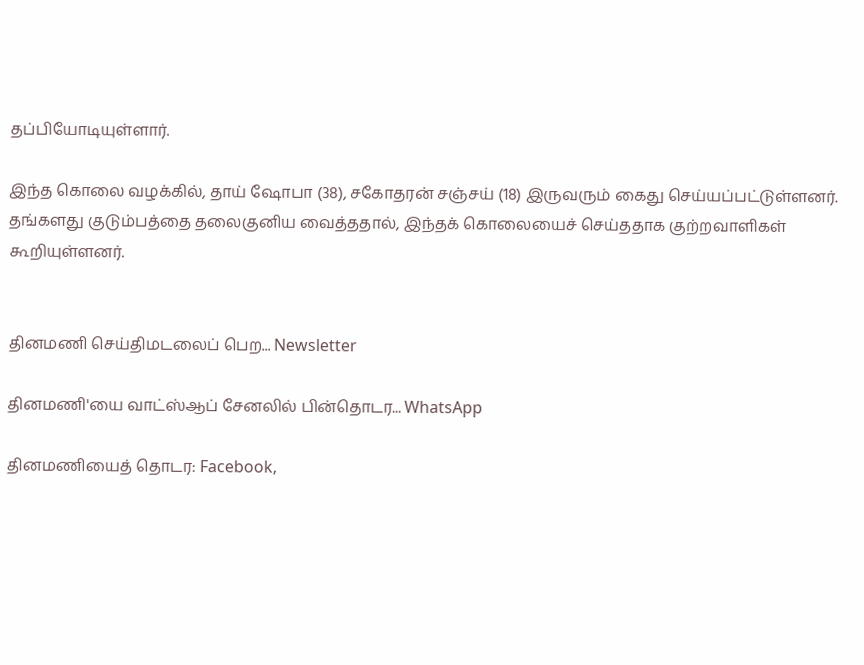தப்பியோடியுள்ளார்.

இந்த கொலை வழக்கில், தாய் ஷோபா (38), சகோதரன் சஞ்சய் (18) இருவரும் கைது செய்யப்பட்டுள்ளனர். தங்களது குடும்பத்தை தலைகுனிய வைத்ததால், இந்தக் கொலையைச் செய்ததாக குற்றவாளிகள் கூறியுள்ளனர்.


தினமணி செய்திமடலைப் பெற... Newsletter

தினமணி'யை வாட்ஸ்ஆப் சேனலில் பின்தொடர... WhatsApp

தினமணியைத் தொடர: Facebook,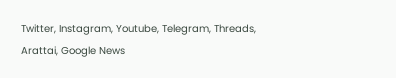Twitter, Instagram, Youtube, Telegram, Threads, Arattai, Google News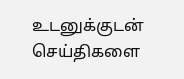உடனுக்குடன் செய்திகளை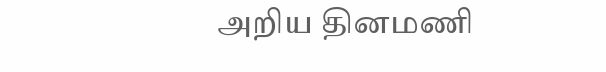அறிய தினமணி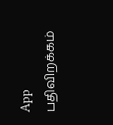App பதிவிறக்கம்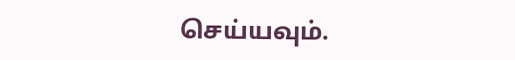செய்யவும்.